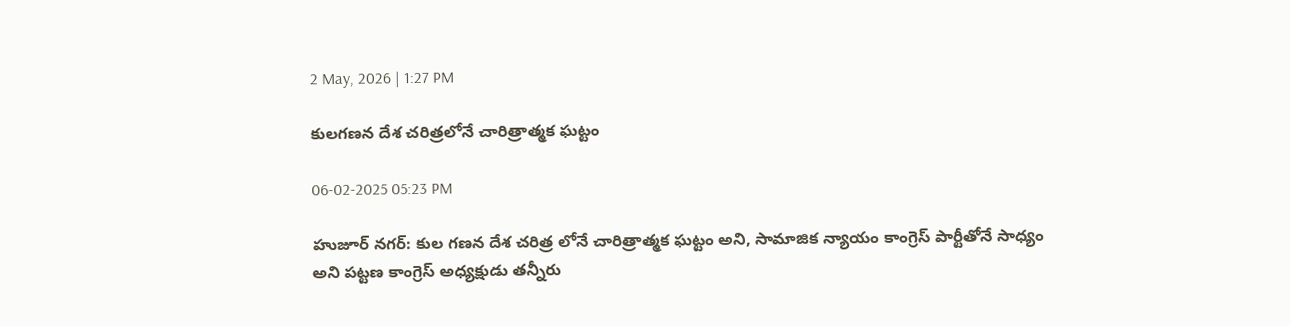2 May, 2026 | 1:27 PM

కులగణన దేశ చరిత్రలోనే చారిత్రాత్మక ఘట్టం

06-02-2025 05:23 PM

హుజూర్ నగర్: కుల గణన దేశ చరిత్ర లోనే చారిత్రాత్మక ఘట్టం అని, సామాజిక న్యాయం కాంగ్రెస్ పార్టీతోనే సాధ్యం అని పట్టణ కాంగ్రెస్ అధ్యక్షుడు తన్నీరు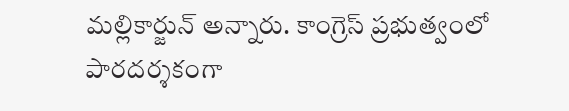మల్లికార్జున్ అన్నారు. కాంగ్రెస్ ప్రభుత్వంలో పారదర్శకంగా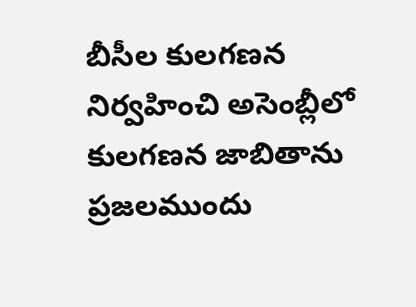బీసీల కులగణన నిర్వహించి అసెంబ్లీలో కులగణన జాబితాను ప్రజలముందు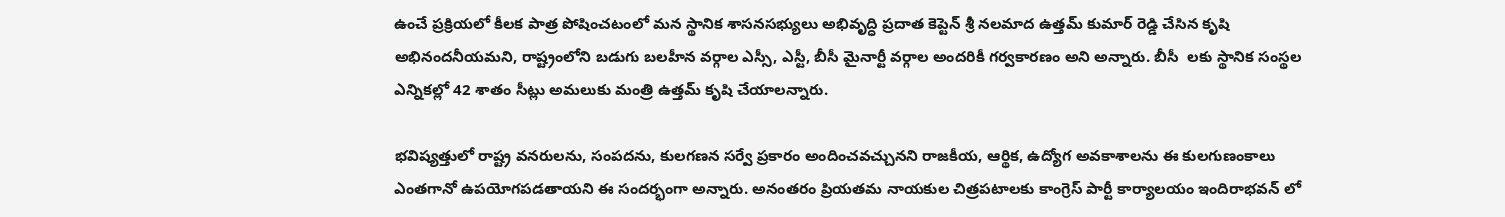ఉంచే ప్రక్రియలో కీలక పాత్ర పోషించటంలో మన స్థానిక శాసనసభ్యులు అభివృద్ధి ప్రదాత కెప్టెన్ శ్రీ నలమాద ఉత్తమ్ కుమార్ రెడ్డి చేసిన కృషి అభినందనీయమని, రాష్ట్రంలోని బడుగు బలహీన వర్గాల ఎస్సీ, ఎస్టీ, బీసీ మైనార్టీ వర్గాల అందరికీ గర్వకారణం అని అన్నారు. బీసీ  లకు స్థానిక సంస్థల ఎన్నికల్లో 42 శాతం సీట్లు అమలుకు మంత్రి ఉత్తమ్ కృషి చేయాలన్నారు.

భవిష్యత్తులో రాష్ట్ర వనరులను, సంపదను, కులగణన సర్వే ప్రకారం అందించవచ్చునని రాజకీయ, ఆర్థిక, ఉద్యోగ అవకాశాలను ఈ కులగుణంకాలు ఎంతగానో ఉపయోగపడతాయని ఈ సందర్భంగా అన్నారు. అనంతరం ప్రియతమ నాయకుల చిత్రపటాలకు కాంగ్రెస్ పార్టీ కార్యాలయం ఇందిరాభవన్ లో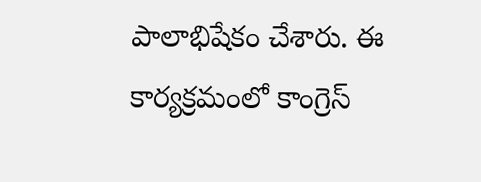పాలాభిషేకం చేశారు. ఈ కార్యక్రమంలో కాంగ్రెస్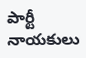పార్టీ నాయకులు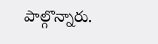పాల్గొన్నారు.